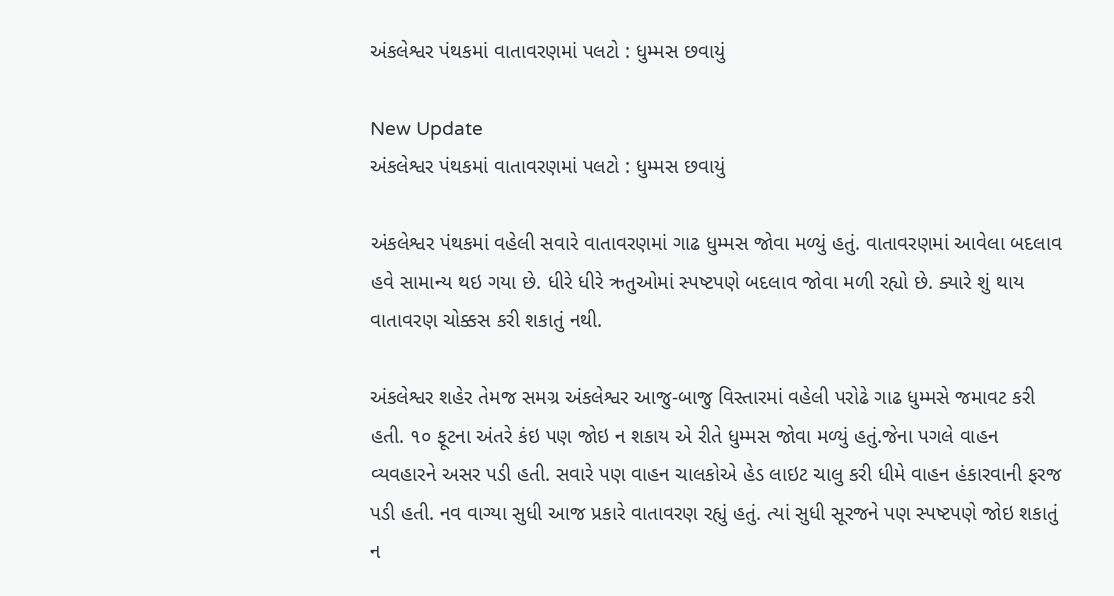અંકલેશ્વર પંથકમાં વાતાવરણમાં પલટો : ધુમ્મસ છવાયું

New Update
અંકલેશ્વર પંથકમાં વાતાવરણમાં પલટો : ધુમ્મસ છવાયું

અંકલેશ્વર પંથકમાં વહેલી સવારે વાતાવરણમાં ગાઢ ધુમ્મસ જોવા મળ્યું હતું. વાતાવરણમાં આવેલા બદલાવ હવે સામાન્ય થઇ ગયા છે. ધીરે ધીરે ઋતુઓમાં સ્પષ્ટપણે બદલાવ જોવા મળી રહ્યો છે. ક્યારે શું થાય વાતાવરણ ચોક્કસ કરી શકાતું નથી.

અંકલેશ્વર શહેર તેમજ સમગ્ર અંકલેશ્વર આજુ-બાજુ વિસ્તારમાં વહેલી પરોઢે ગાઢ ધુમ્મસે જમાવટ કરી હતી. ૧૦ ફૂટના અંતરે કંઇ પણ જોઇ ન શકાય એ રીતે ધુમ્મસ જોવા મળ્યું હતું.જેના પગલે વાહન વ્યવહારને અસર પડી હતી. સવારે પણ વાહન ચાલકોએ હેડ લાઇટ ચાલુ કરી ધીમે વાહન હંકારવાની ફરજ પડી હતી. નવ વાગ્યા સુધી આજ પ્રકારે વાતાવરણ રહ્યું હતું. ત્યાં સુધી સૂરજને પણ સ્પષ્ટપણે જોઇ શકાતું ન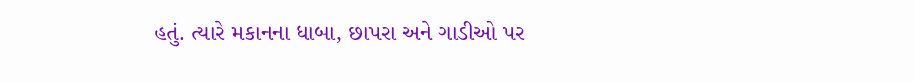હતું. ત્યારે મકાનના ધાબા, છાપરા અને ગાડીઓ પર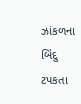ઝાંકળના બિંદુ ટપકતા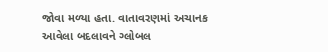જોવા મળ્યા હતા. વાતાવરણમાં અચાનક આવેલા બદલાવને ગ્લોબલ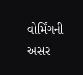વોર્મિંગની અસર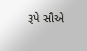રૂપે સૌએ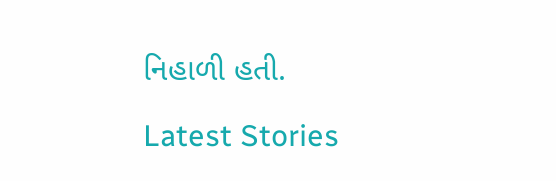નિહાળી હતી.

Latest Stories